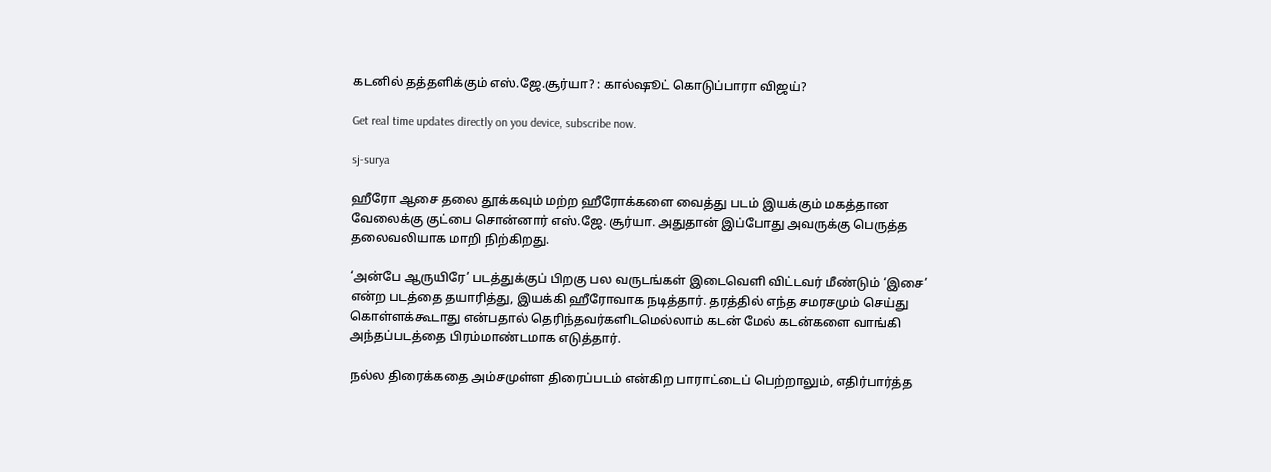கடனில் தத்தளிக்கும் எஸ்.ஜே.சூர்யா? : கால்ஷூட் கொடுப்பாரா விஜய்?

Get real time updates directly on you device, subscribe now.

sj-surya

ஹீரோ ஆசை தலை தூக்கவும் மற்ற ஹீரோக்களை வைத்து படம் இயக்கும் மகத்தான வேலைக்கு குட்பை சொன்னார் எஸ்.ஜே. சூர்யா. அதுதான் இப்போது அவருக்கு பெருத்த தலைவலியாக மாறி நிற்கிறது.

‘அன்பே ஆருயிரே’ படத்துக்குப் பிறகு பல வருடங்கள் இடைவெளி விட்டவர் மீண்டும் ‘இசை’ என்ற படத்தை தயாரித்து, இயக்கி ஹீரோவாக நடித்தார். தரத்தில் எந்த சமரசமும் செய்து கொள்ளக்கூடாது என்பதால் தெரிந்தவர்களிடமெல்லாம் கடன் மேல் கடன்களை வாங்கி அந்தப்படத்தை பிரம்மாண்டமாக எடுத்தார்.

நல்ல திரைக்கதை அம்சமுள்ள திரைப்படம் என்கிற பாராட்டைப் பெற்றாலும், எதிர்பார்த்த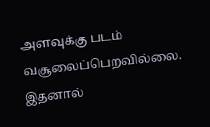அளவுக்கு படம் வசூலைப்பெறவில்லை. இதனால்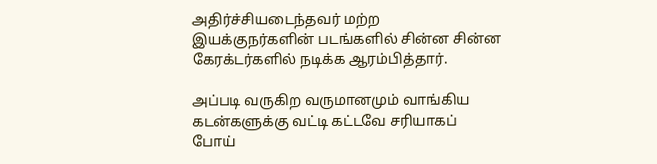அதிர்ச்சியடைந்தவர் மற்ற இயக்குநர்களின் படங்களில் சின்ன சின்ன கேரக்டர்களில் நடிக்க ஆரம்பித்தார்.

அப்படி வருகிற வருமானமும் வாங்கிய கடன்களுக்கு வட்டி கட்டவே சரியாகப் போய்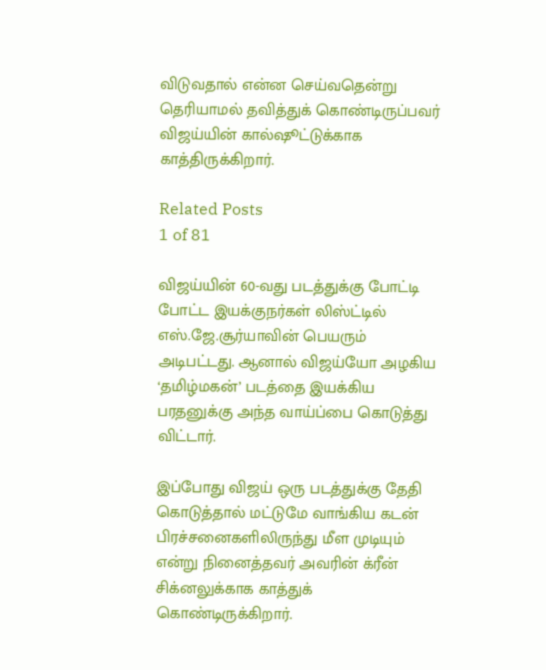விடுவதால் என்ன செய்வதென்று தெரியாமல் தவித்துக் கொண்டிருப்பவர் விஜய்யின் கால்ஷூட்டுக்காக காத்திருக்கிறார்.

Related Posts
1 of 81

விஜய்யின் 60-வது படத்துக்கு போட்டி போட்ட இயக்குநர்கள் லிஸ்ட்டில் எஸ்.ஜே.சூர்யாவின் பெயரும் அடிபட்டது. ஆனால் விஜய்யோ அழகிய ‘தமிழ்மகன்’ படத்தை இயக்கிய பரதனுக்கு அந்த வாய்ப்பை கொடுத்து விட்டார்.

இப்போது விஜய் ஒரு படத்துக்கு தேதி கொடுத்தால் மட்டுமே வாங்கிய கடன் பிரச்சனைகளிலிருந்து மீள முடியும் என்று நினைத்தவர் அவரின் க்ரீன் சிக்னலுக்காக காத்துக் கொண்டிருக்கிறார்.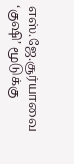எஸ்.ஜே.சூர்யாவை ‘குஷி’ மூடுக்கு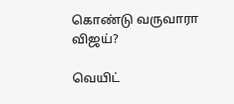கொண்டு வருவாரா விஜய்?

வெயிட்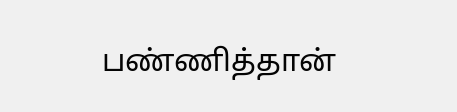பண்ணித்தான்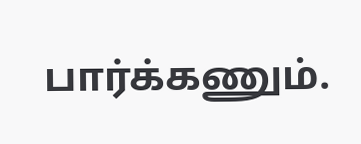பார்க்கணும்.